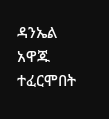ዳንኤል አዋጁ ተፈርሞበት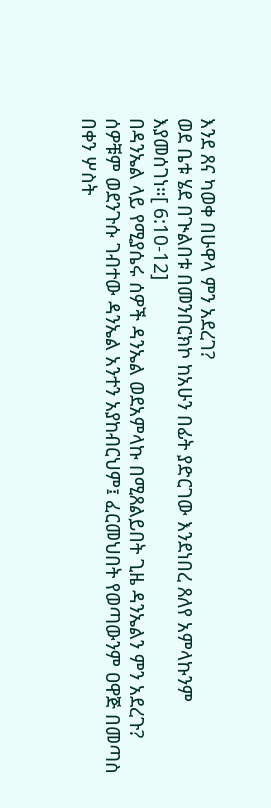እንደ ጸና ካወቀ በሁዋላ ምን አደረገ?
ወደ ቤቱ ሄደ በጒልበቱ በመንበርክኮ ከአሁን በፊት ያድርገው እንደነበረ ጸለየ አምላኩንም እያመሰገነ።[ 6:10-12]
በዳንኤል ላይ የሚያሴሩ ሰዎች ዳንኤል ወደአምላኩ በሚጸልይበት ጊዜ ዳንኤልን ምን አደረጉ?
ሰዎቹም ወደንጉሱ ገብተው ዳንኤል አንተን አያከብርህም፤ ፈርመህበት የወጣውንም ዐዋጅ በመጣስ በቀን ሦስት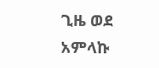ጊዜ ወደ አምላኩ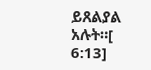ይጸልያል አሉት።[ 6:13]